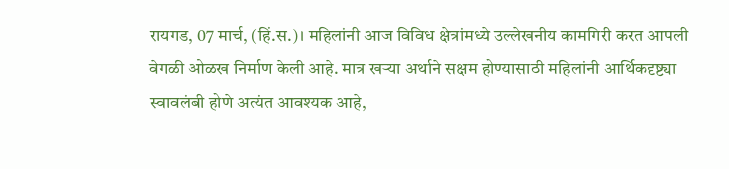रायगड, 07 मार्च, (हिं.स.)। महिलांनी आज विविध क्षेत्रांमध्ये उल्लेखनीय कामगिरी करत आपली वेगळी ओळख निर्माण केली आहे. मात्र खऱ्या अर्थाने सक्षम होण्यासाठी महिलांनी आर्थिकदृष्ट्या स्वावलंबी होणे अत्यंत आवश्यक आहे,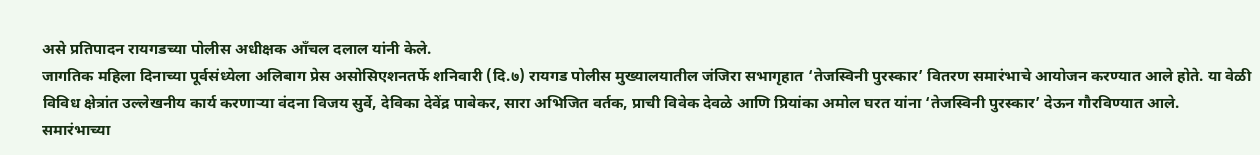असे प्रतिपादन रायगडच्या पोलीस अधीक्षक आँचल दलाल यांनी केले.
जागतिक महिला दिनाच्या पूर्वसंध्येला अलिबाग प्रेस असोसिएशनतर्फे शनिवारी (दि.७) रायगड पोलीस मुख्यालयातील जंजिरा सभागृहात ‘तेजस्विनी पुरस्कार’ वितरण समारंभाचे आयोजन करण्यात आले होते. या वेळी विविध क्षेत्रांत उल्लेखनीय कार्य करणाऱ्या वंदना विजय सुर्वे, देविका देवेंद्र पाबेकर, सारा अभिजित वर्तक, प्राची विवेक देवळे आणि प्रियांका अमोल घरत यांना ‘तेजस्विनी पुरस्कार’ देऊन गौरविण्यात आले.
समारंभाच्या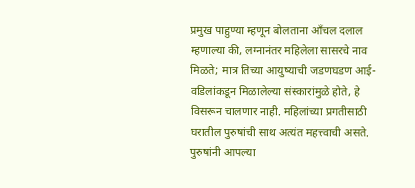प्रमुख पाहुण्या म्हणून बोलताना आँचल दलाल म्हणाल्या की, लग्नानंतर महिलेला सासरचे नाव मिळते; मात्र तिच्या आयुष्याची जडणघडण आई-वडिलांकडून मिळालेल्या संस्कारांमुळे होते, हे विसरून चालणार नाही. महिलांच्या प्रगतीसाठी घरातील पुरुषांची साथ अत्यंत महत्त्वाची असते. पुरुषांनी आपल्या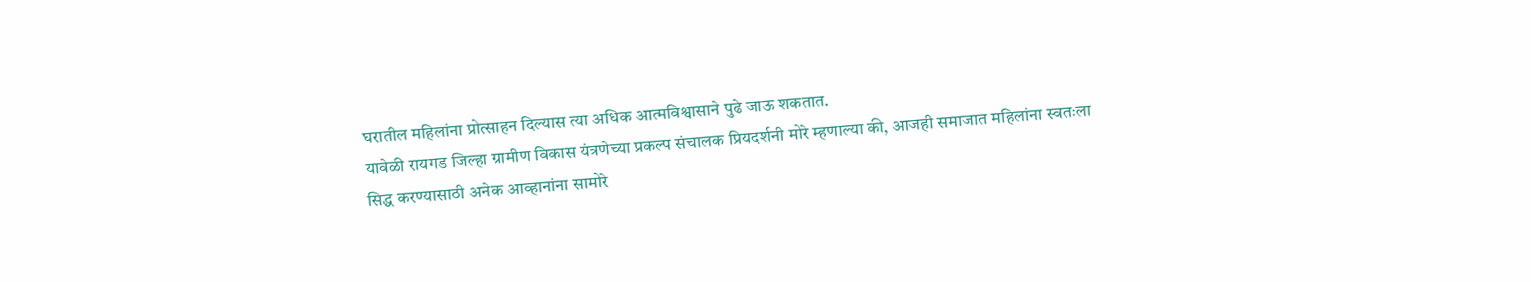घरातील महिलांना प्रोत्साहन दिल्यास त्या अधिक आत्मविश्वासाने पुढे जाऊ शकतात.
यावेळी रायगड जिल्हा ग्रामीण विकास यंत्रणेच्या प्रकल्प संचालक प्रियदर्शनी मोरे म्हणाल्या की, आजही समाजात महिलांना स्वतःला सिद्ध करण्यासाठी अनेक आव्हानांना सामोरे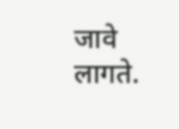जावे लागते.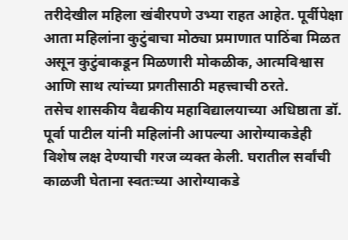तरीदेखील महिला खंबीरपणे उभ्या राहत आहेत. पूर्वीपेक्षा आता महिलांना कुटुंबाचा मोठ्या प्रमाणात पाठिंबा मिळत असून कुटुंबाकडून मिळणारी मोकळीक, आत्मविश्वास आणि साथ त्यांच्या प्रगतीसाठी महत्त्वाची ठरते.
तसेच शासकीय वैद्यकीय महाविद्यालयाच्या अधिष्ठाता डॉ. पूर्वा पाटील यांनी महिलांनी आपल्या आरोग्याकडेही विशेष लक्ष देण्याची गरज व्यक्त केली. घरातील सर्वांची काळजी घेताना स्वतःच्या आरोग्याकडे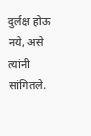दुर्लक्ष होऊ नये, असे त्यांनी सांगितले.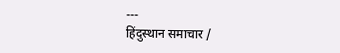---
हिंदुस्थान समाचार /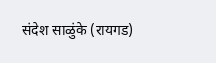संदेश साळुंके (रायगड)